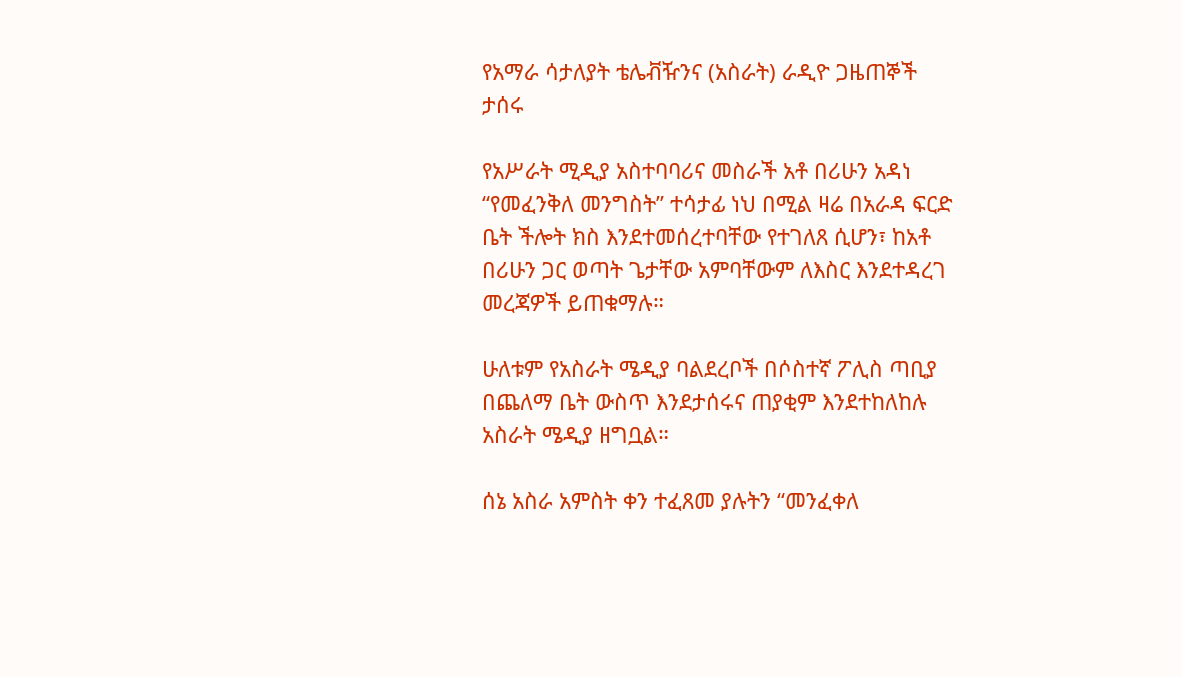የአማራ ሳታለያት ቴሌቭዥንና (አስራት) ራዲዮ ጋዜጠኞች ታሰሩ

የአሥራት ሚዲያ አስተባባሪና መስራች አቶ በሪሁን አዳነ “የመፈንቅለ መንግስት” ተሳታፊ ነህ በሚል ዛሬ በአራዳ ፍርድ ቤት ችሎት ክስ እንደተመሰረተባቸው የተገለጸ ሲሆን፣ ከአቶ በሪሁን ጋር ወጣት ጌታቸው አምባቸውም ለእስር እንደተዳረገ መረጃዎች ይጠቁማሉ።

ሁለቱም የአስራት ሜዲያ ባልደረቦች በሶስተኛ ፖሊስ ጣቢያ በጨለማ ቤት ውስጥ እንደታሰሩና ጠያቂም እንደተከለከሉ አስራት ሜዲያ ዘግቧል።

ሰኔ አስራ አምስት ቀን ተፈጸመ ያሉትን “መንፈቀለ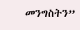መንግስትን”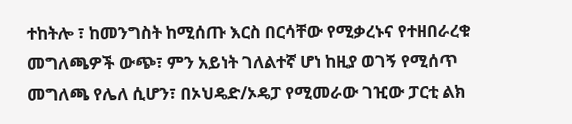ተከትሎ ፣ ከመንግስት ከሚሰጡ እርስ በርሳቸው የሚቃረኑና የተዘበራረቁ መግለጫዎች ውጭ፣ ምን አይነት ገለልተኛ ሆነ ከዚያ ወገኝ የሚሰጥ መግለጫ የሌለ ሲሆን፣ በኦህዴድ/ኦዴፓ የሚመራው ገዢው ፓርቲ ልክ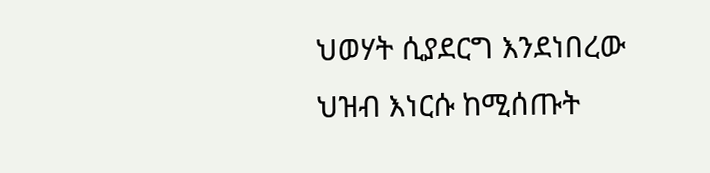ህወሃት ሲያደርግ እንደነበረው ህዝብ እነርሱ ከሚሰጡት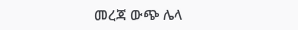መረጃ ውጭ ሌላ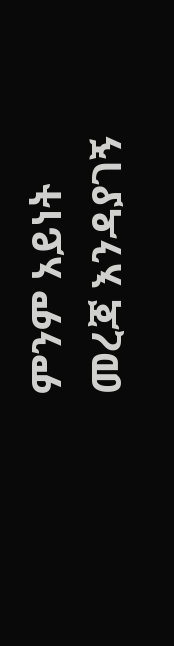ምንም አይነት መረጃ እንዳያገኝ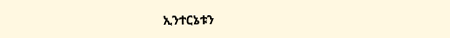ኢንተርኔቱን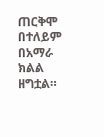ጠርቅሞ በተለይም በአማራ ክልል ዘግቷል።